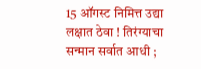15 ऑगस्ट निमित्त उद्या लक्षात ठेवा ! तिरंग्याचा सन्मान सर्वात आधी ;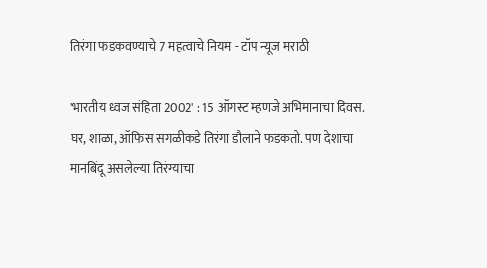तिरंगा फडकवण्याचे 7 महत्वाचे नियम - टॉप न्यूज मराठी

'भारतीय ध्वज संहिता 2002' : 15 ऑगस्ट म्हणजे अभिमानाचा दिवस. घर, शाळा, ऑफिस सगळीकडे तिरंगा डौलाने फडकतो. पण देशाचा मानबिंदू असलेल्या तिरंग्याचा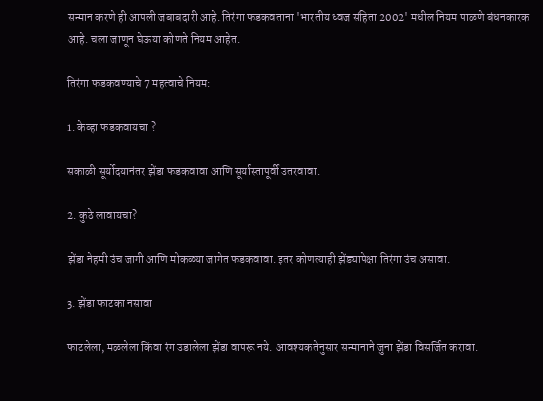सन्मान करणे ही आपली जबाबदारी आहे. तिरंगा फडकवताना 'भारतीय ध्वज संहिता 2002' मधील नियम पाळणे बंधनकारक आहे. चला जाणून घेऊया कोणते नियम आहेत.

तिरंगा फडकवण्याचे 7 महत्वाचे नियम:

1. केव्हा फडकवायचा ?

सकाळी सूर्योदयानंतर झेंडा फडकवावा आणि सूर्यास्तापूर्वी उतरवावा.

2. कुठे लावायचा?

झेंडा नेहमी उंच जागी आणि मोकळ्या जागेत फडकवावा. इतर कोणत्याही झेंड्यापेक्षा तिरंगा उंच असावा.

3. झेंडा फाटका नसावा

फाटलेला, मळलेला किंवा रंग उडालेला झेंडा वापरू नये. आवश्यकतेनुसार सन्मानाने जुना झेंडा विसर्जित करावा.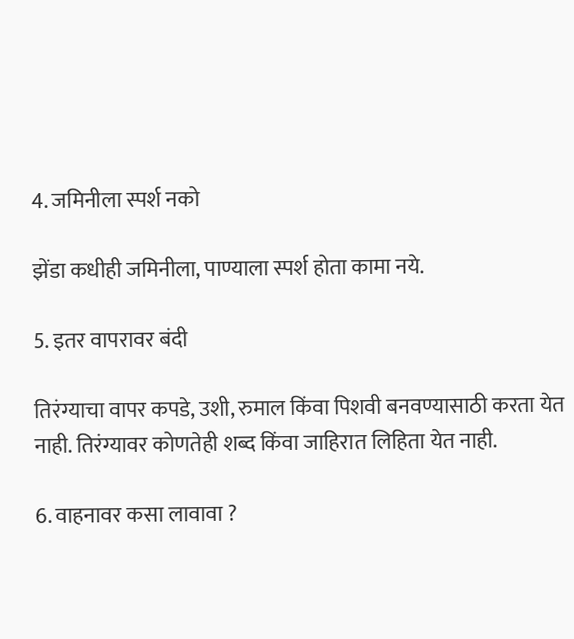4. जमिनीला स्पर्श नको

झेंडा कधीही जमिनीला, पाण्याला स्पर्श होता कामा नये.

5. इतर वापरावर बंदी

तिरंग्याचा वापर कपडे, उशी, रुमाल किंवा पिशवी बनवण्यासाठी करता येत नाही. तिरंग्यावर कोणतेही शब्द किंवा जाहिरात लिहिता येत नाही.

6. वाहनावर कसा लावावा ?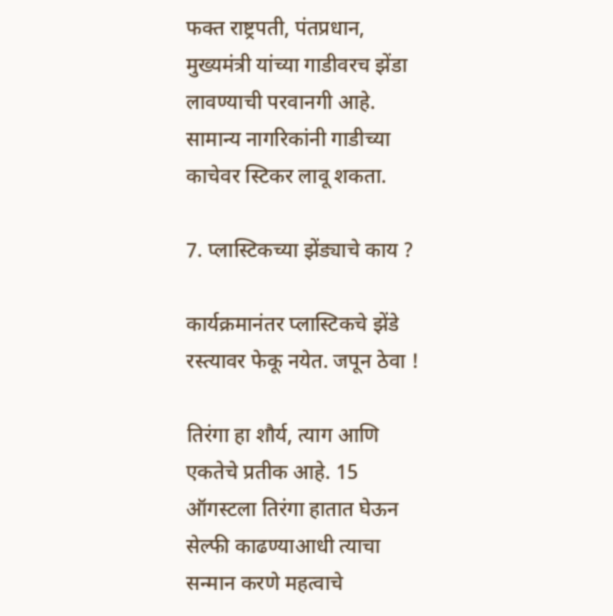फक्त राष्ट्रपती, पंतप्रधान, मुख्यमंत्री यांच्या गाडीवरच झेंडा लावण्याची परवानगी आहे. सामान्य नागरिकांनी गाडीच्या काचेवर स्टिकर लावू शकता.

7. प्लास्टिकच्या झेंड्याचे काय ?

कार्यक्रमानंतर प्लास्टिकचे झेंडे रस्त्यावर फेकू नयेत. जपून ठेवा !

तिरंगा हा शौर्य, त्याग आणि एकतेचे प्रतीक आहे. 15 ऑगस्टला तिरंगा हातात घेऊन सेल्फी काढण्याआधी त्याचा सन्मान करणे महत्वाचे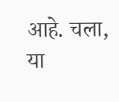आहे. चला, या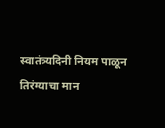स्वातंत्र्यदिनी नियम पाळून तिरंग्याचा मान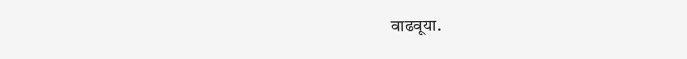वाढवूया.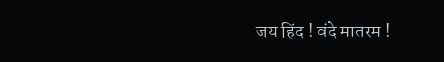जय हिंद ! वंदे मातरम !